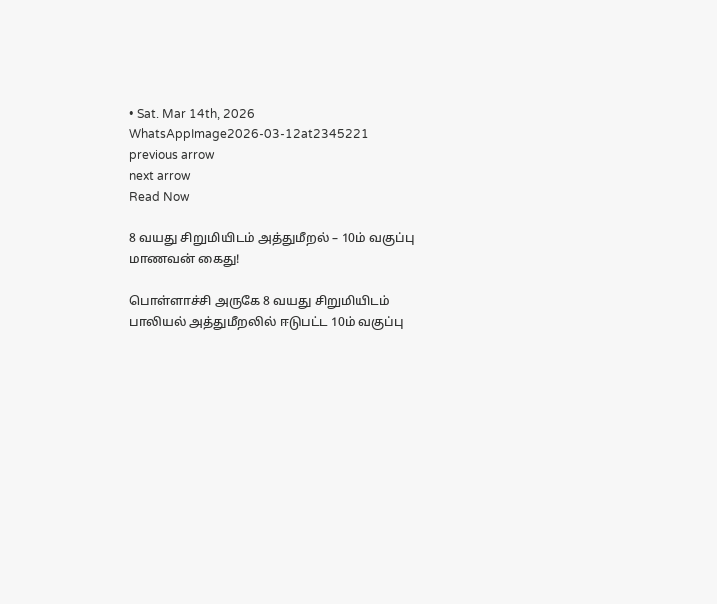• Sat. Mar 14th, 2026
WhatsAppImage2026-03-12at2345221
previous arrow
next arrow
Read Now

8 வயது சிறுமியிடம் அத்துமீறல் – 10ம் வகுப்பு மாணவன் கைது!

பொள்ளாச்சி அருகே 8 வயது சிறுமியிடம் பாலியல் அத்துமீறலில் ஈடுபட்ட 10ம் வகுப்பு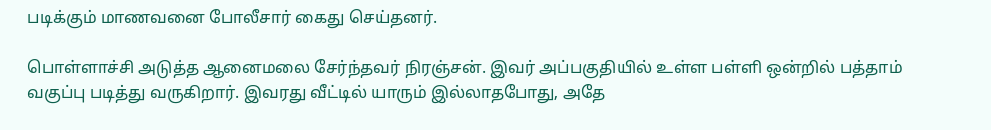படிக்கும் மாணவனை போலீசார் கைது செய்தனர்.

பொள்ளாச்சி அடுத்த ஆனைமலை சேர்ந்தவர் நிரஞ்சன். இவர் அப்பகுதியில் உள்ள பள்ளி ஒன்றில் பத்தாம் வகுப்பு படித்து வருகிறார். இவரது வீட்டில் யாரும் இல்லாதபோது, அதே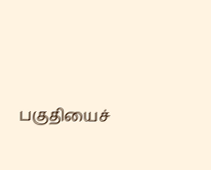பகுதியைச்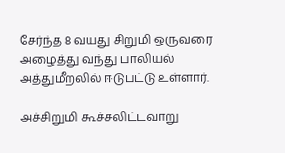சேர்ந்த 8 வயது சிறுமி ஒருவரை அழைத்து வந்து பாலியல் அத்துமீறலில் ஈடுபட்டு உள்ளார்.

அச்சிறுமி கூச்சலிட்டவாறு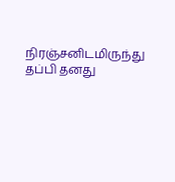நிரஞ்சனிடமிருந்து தப்பி தனது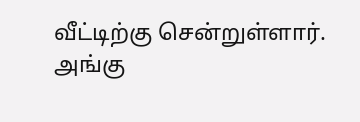வீட்டிற்கு சென்றுள்ளார். அங்கு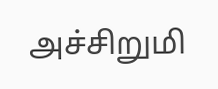அச்சிறுமி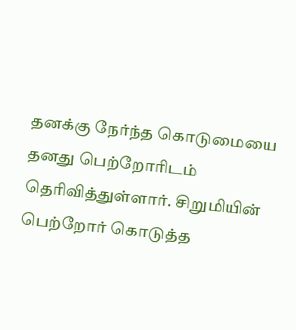தனக்கு நேர்ந்த கொடுமையை தனது பெற்றோரிடம் தெரிவித்துள்ளார். சிறுமியின் பெற்றோர் கொடுத்த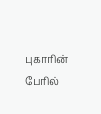புகாரின் பேரில்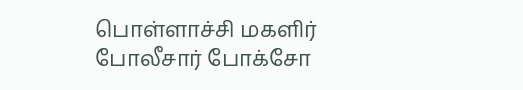பொள்ளாச்சி மகளிர் போலீசார் போக்சோ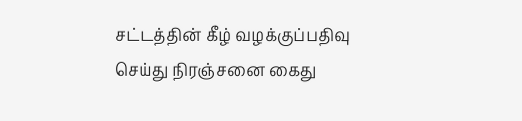சட்டத்தின் கீழ் வழக்குப்பதிவு செய்து நிரஞ்சனை கைது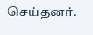செய்தனர்.